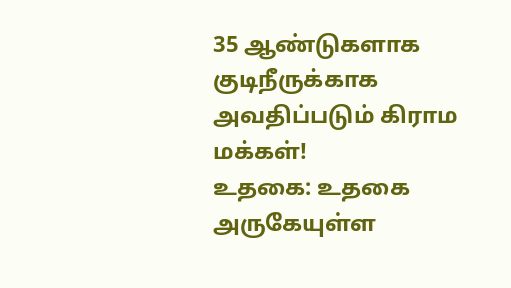35 ஆண்டுகளாக குடிநீருக்காக அவதிப்படும் கிராம மக்கள்!
உதகை: உதகை அருகேயுள்ள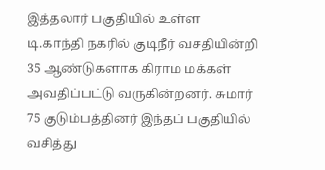இத்தலார் பகுதியில் உள்ள டி.காந்தி நகரில் குடிநீர் வசதியின்றி 35 ஆண்டுகளாக கிராம மக்கள் அவதிப்பட்டு வருகின்றனர். சுமார் 75 குடும்பத்தினர் இந்தப் பகுதியில் வசித்து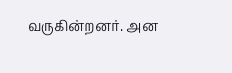வருகின்றனர். அன